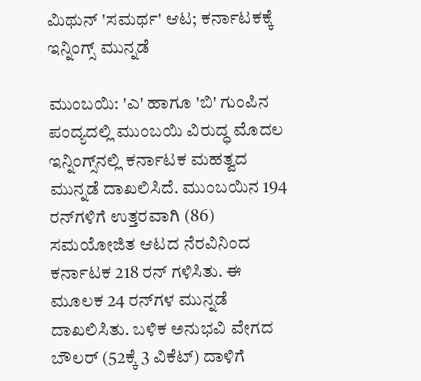ಮಿಥುನ್ 'ಸಮರ್ಥ' ಆಟ; ಕರ್ನಾಟಕಕ್ಕೆ ಇನ್ನಿಂಗ್ಸ್ ಮುನ್ನಡೆ

ಮುಂಬಯಿ: 'ಎ' ಹಾಗೂ 'ಬಿ' ಗುಂಪಿನ ಪಂದ್ಯದಲ್ಲಿ ಮುಂಬಯಿ ವಿರುದ್ಧ ಮೊದಲ ಇನ್ನಿಂಗ್ಸ್‌ನಲ್ಲಿ ಕರ್ನಾಟಕ ಮಹತ್ವದ ಮುನ್ನಡೆ ದಾಖಲಿಸಿದೆ. ಮುಂಬಯಿನ 194 ರನ್‌ಗಳಿಗೆ ಉತ್ತರವಾಗಿ (86) ಸಮಯೋಜಿತ ಆಟದ ನೆರವಿನಿಂದ ಕರ್ನಾಟಕ 218 ರನ್ ಗಳಿಸಿತು. ಈ ಮೂಲಕ 24 ರನ್‌ಗಳ ಮುನ್ನಡೆ ದಾಖಲಿಸಿತು. ಬಳಿಕ ಅನುಭವಿ ವೇಗದ ಬೌಲರ್ (52ಕ್ಕೆ 3 ವಿಕೆಟ್) ದಾಳಿಗೆ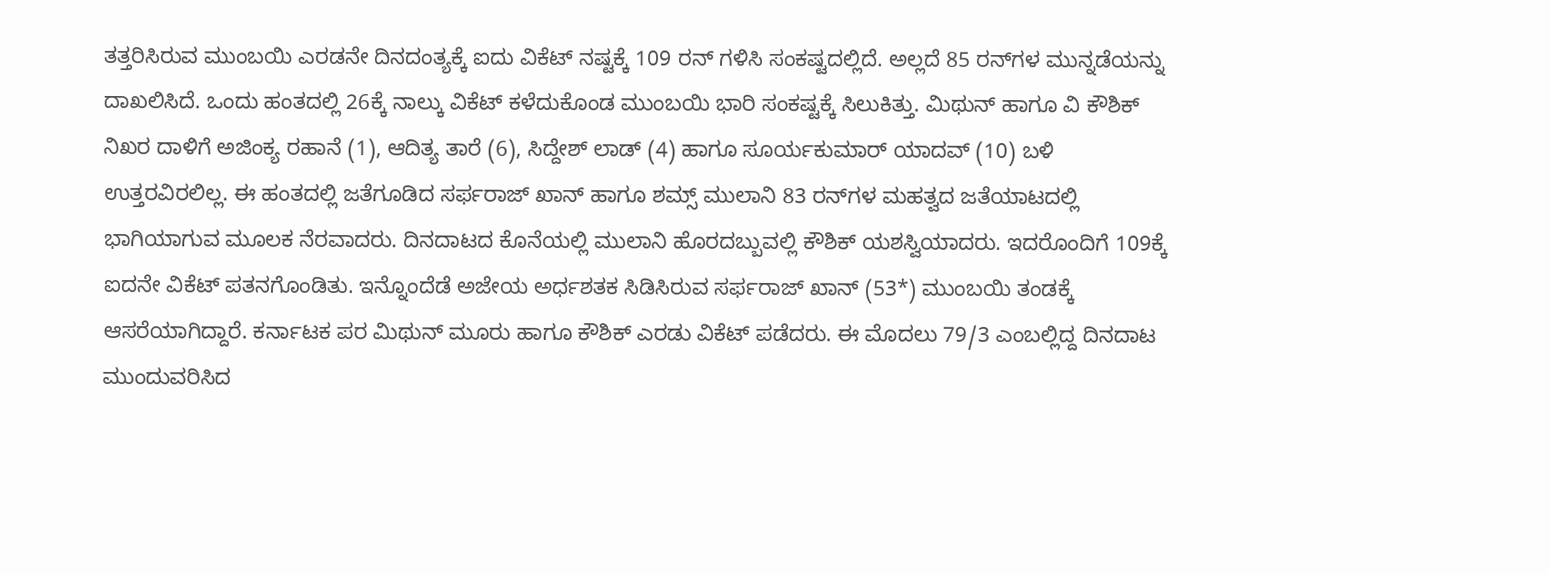ತತ್ತರಿಸಿರುವ ಮುಂಬಯಿ ಎರಡನೇ ದಿನದಂತ್ಯಕ್ಕೆ ಐದು ವಿಕೆಟ್ ನಷ್ಟಕ್ಕೆ 109 ರನ್ ಗಳಿಸಿ ಸಂಕಷ್ಟದಲ್ಲಿದೆ. ಅಲ್ಲದೆ 85 ರನ್‌ಗಳ ಮುನ್ನಡೆಯನ್ನು ದಾಖಲಿಸಿದೆ. ಒಂದು ಹಂತದಲ್ಲಿ 26ಕ್ಕೆ ನಾಲ್ಕು ವಿಕೆಟ್ ಕಳೆದುಕೊಂಡ ಮುಂಬಯಿ ಭಾರಿ ಸಂಕಷ್ಟಕ್ಕೆ ಸಿಲುಕಿತ್ತು. ಮಿಥುನ್ ಹಾಗೂ ವಿ ಕೌಶಿಕ್ ನಿಖರ ದಾಳಿಗೆ ಅಜಿಂಕ್ಯ ರಹಾನೆ (1), ಆದಿತ್ಯ ತಾರೆ (6), ಸಿದ್ದೇಶ್ ಲಾಡ್ (4) ಹಾಗೂ ಸೂರ್ಯಕುಮಾರ್ ಯಾದವ್ (10) ಬಳಿ ಉತ್ತರವಿರಲಿಲ್ಲ. ಈ ಹಂತದಲ್ಲಿ ಜತೆಗೂಡಿದ ಸರ್ಫರಾಜ್ ಖಾನ್ ಹಾಗೂ ಶಮ್ಸ್ ಮುಲಾನಿ 83 ರನ್‌ಗಳ ಮಹತ್ವದ ಜತೆಯಾಟದಲ್ಲಿ ಭಾಗಿಯಾಗುವ ಮೂಲಕ ನೆರವಾದರು. ದಿನದಾಟದ ಕೊನೆಯಲ್ಲಿ ಮುಲಾನಿ ಹೊರದಬ್ಬುವಲ್ಲಿ ಕೌಶಿಕ್ ಯಶಸ್ವಿಯಾದರು. ಇದರೊಂದಿಗೆ 109ಕ್ಕೆ ಐದನೇ ವಿಕೆಟ್ ಪತನಗೊಂಡಿತು. ಇನ್ನೊಂದೆಡೆ ಅಜೇಯ ಅರ್ಧಶತಕ ಸಿಡಿಸಿರುವ ಸರ್ಫರಾಜ್ ಖಾನ್ (53*) ಮುಂಬಯಿ ತಂಡಕ್ಕೆ ಆಸರೆಯಾಗಿದ್ದಾರೆ. ಕರ್ನಾಟಕ ಪರ ಮಿಥುನ್ ಮೂರು ಹಾಗೂ ಕೌಶಿಕ್ ಎರಡು ವಿಕೆಟ್ ಪಡೆದರು. ಈ ಮೊದಲು 79/3 ಎಂಬಲ್ಲಿದ್ದ ದಿನದಾಟ ಮುಂದುವರಿಸಿದ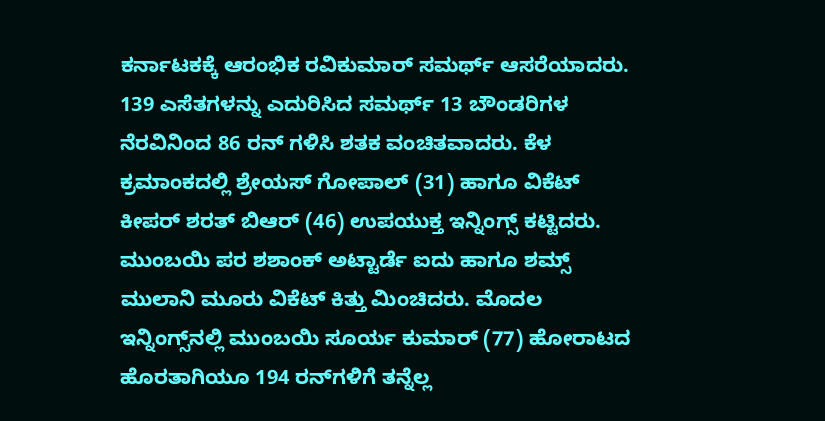ಕರ್ನಾಟಕಕ್ಕೆ ಆರಂಭಿಕ ರವಿಕುಮಾರ್ ಸಮರ್ಥ್ ಆಸರೆಯಾದರು. 139 ಎಸೆತಗಳನ್ನು ಎದುರಿಸಿದ ಸಮರ್ಥ್ 13 ಬೌಂಡರಿಗಳ ನೆರವಿನಿಂದ 86 ರನ್ ಗಳಿಸಿ ಶತಕ ವಂಚಿತವಾದರು. ಕೆಳ ಕ್ರಮಾಂಕದಲ್ಲಿ ಶ್ರೇಯಸ್ ಗೋಪಾಲ್ (31) ಹಾಗೂ ವಿಕೆಟ್ ಕೀಪರ್ ಶರತ್ ಬಿಆರ್ (46) ಉಪಯುಕ್ತ ಇನ್ನಿಂಗ್ಸ್ ಕಟ್ಟಿದರು. ಮುಂಬಯಿ ಪರ ಶಶಾಂಕ್ ಅಟ್ಟಾರ್ಡೆ ಐದು ಹಾಗೂ ಶಮ್ಸ್ ಮುಲಾನಿ ಮೂರು ವಿಕೆಟ್ ಕಿತ್ತು ಮಿಂಚಿದರು. ಮೊದಲ ಇನ್ನಿಂಗ್ಸ್‌ನಲ್ಲಿ ಮುಂಬಯಿ ಸೂರ್ಯ ಕುಮಾರ್ (77) ಹೋರಾಟದ ಹೊರತಾಗಿಯೂ 194 ರನ್‌ಗಳಿಗೆ ತನ್ನೆಲ್ಲ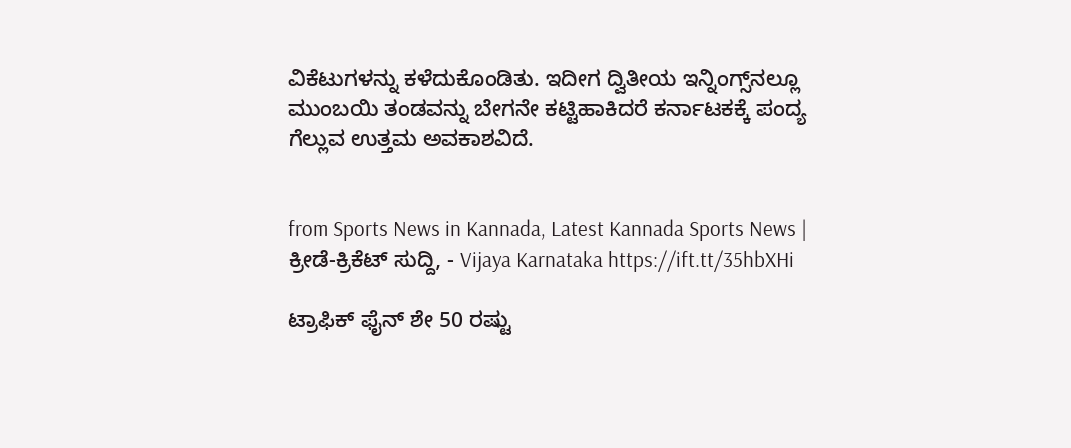ವಿಕೆಟುಗಳನ್ನು ಕಳೆದುಕೊಂಡಿತು. ಇದೀಗ ದ್ವಿತೀಯ ಇನ್ನಿಂಗ್ಸ್‌ನಲ್ಲೂ ಮುಂಬಯಿ ತಂಡವನ್ನು ಬೇಗನೇ ಕಟ್ಟಿಹಾಕಿದರೆ ಕರ್ನಾಟಕಕ್ಕೆ ಪಂದ್ಯ ಗೆಲ್ಲುವ ಉತ್ತಮ ಅವಕಾಶವಿದೆ.


from Sports News in Kannada, Latest Kannada Sports News | ಕ್ರೀಡೆ-ಕ್ರಿಕೆಟ್ ಸುದ್ದಿ, - Vijaya Karnataka https://ift.tt/35hbXHi

ಟ್ರಾಫಿಕ್‌ ಫೈನ್‌ ಶೇ 50 ರಷ್ಟು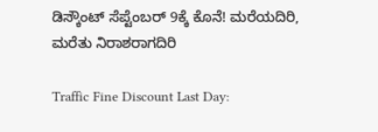ಡಿಸ್ಕೌಂಟ್‌ ಸೆಪ್ಟೆಂಬರ್‌ 9ಕ್ಕೆ ಕೊನೆ! ಮರೆಯದಿರಿ, ಮರೆತು ನಿರಾಶರಾಗದಿರಿ

Traffic Fine Discount Last Day: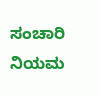ಸಂಚಾರಿ ನಿಯಮ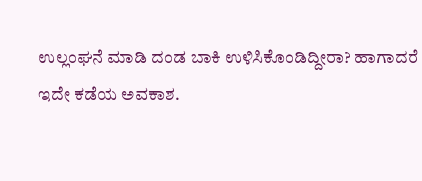ಉಲ್ಲಂಘನೆ ಮಾಡಿ ದಂಡ ಬಾಕಿ ಉಳಿಸಿಕೊಂಡಿದ್ದೀರಾ? ಹಾಗಾದರೆ ಇದೇ ಕಡೆಯ ಅವಕಾಶ.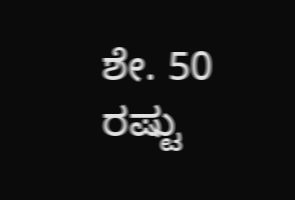ಶೇ. 50 ರಷ್ಟು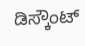ಡಿಸ್ಕೌಂಟ್‌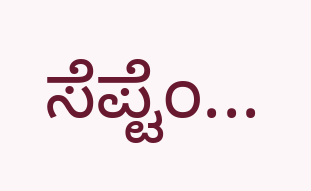ಸೆಪ್ಟೆಂ...